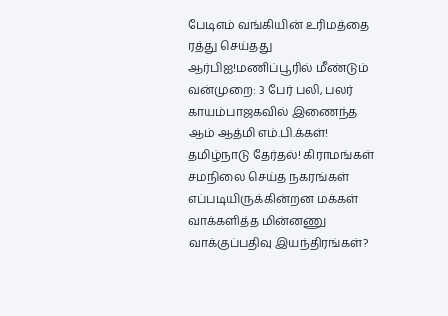பேடிஎம் வங்கியின் உரிமத்தை ரத்து செய்தது ஆர்பிஐ!மணிப்பூரில் மீண்டும் வன்முறை: 3 பேர் பலி, பலர் காயம்பாஜகவில் இணைந்த ஆம் ஆத்மி எம்.பி.க்கள்! தமிழ்நாடு தேர்தல்! கிராமங்கள் சமநிலை செய்த நகரங்கள் எப்படியிருக்கின்றன மக்கள் வாக்களித்த மின்னணு வாக்குப்பதிவு இயந்திரங்கள்?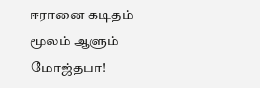ஈரானை கடிதம் மூலம் ஆளும் மோஜ்தபா!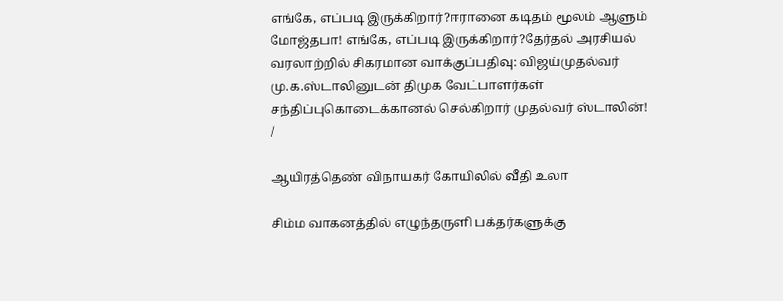எங்கே, எப்படி இருக்கிறார்?ஈரானை கடிதம் மூலம் ஆளும் மோஜ்தபா! எங்கே, எப்படி இருக்கிறார்?தேர்தல் அரசியல் வரலாற்றில் சிகரமான வாக்குப்பதிவு: விஜய்முதல்வர் மு.க.ஸ்டாலினுடன் திமுக வேட்பாளர்கள் சந்திப்புகொடைக்கானல் செல்கிறார் முதல்வர் ஸ்டாலின்!
/

ஆயிரத்தெண் விநாயகர் கோயிலில் வீதி உலா

சிம்ம வாகனத்தில் எழுந்தருளி பக்தர்களுக்கு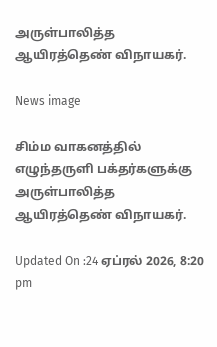அருள்பாலித்த ஆயிரத்தெண் விநாயகர்.

News image

சிம்ம வாகனத்தில் எழுந்தருளி பக்தர்களுக்கு அருள்பாலித்த ஆயிரத்தெண் விநாயகர்.

Updated On :24 ஏப்ரல் 2026, 8:20 pm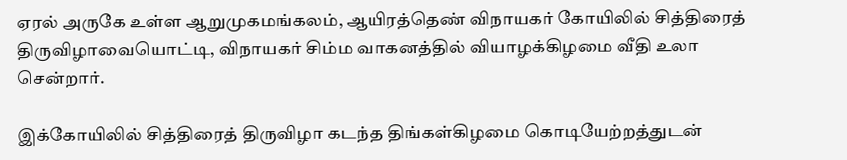ஏரல் அருகே உள்ள ஆறுமுகமங்கலம், ஆயிரத்தெண் விநாயகர் கோயிலில் சித்திரைத் திருவிழாவையொட்டி, விநாயகர் சிம்ம வாகனத்தில் வியாழக்கிழமை வீதி உலா சென்றார்.

இக்கோயிலில் சித்திரைத் திருவிழா கடந்த திங்கள்கிழமை கொடியேற்றத்துடன்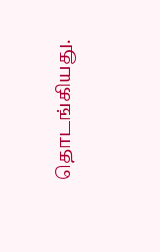தொடங்கியது.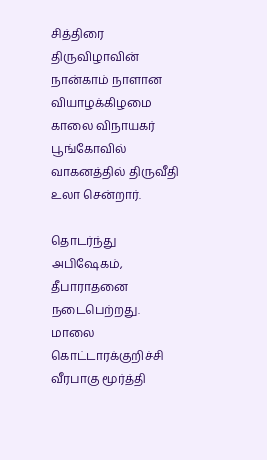சித்திரை திருவிழாவின் நான்காம் நாளான வியாழக்கிழமை காலை விநாயகர் பூங்கோவில் வாகனத்தில் திருவீதி உலா சென்றார்.

தொடர்ந்து அபிஷேகம், தீபாராதனை நடைபெற்றது. மாலை கொட்டாரக்குறிச்சி வீரபாகு மூர்த்தி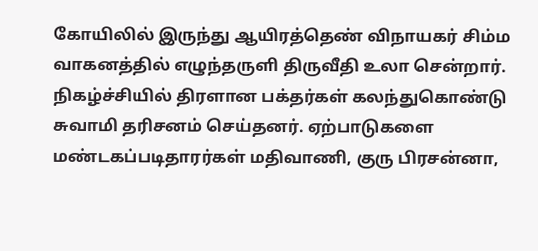கோயிலில் இருந்து ஆயிரத்தெண் விநாயகர் சிம்ம வாகனத்தில் எழுந்தருளி திருவீதி உலா சென்றார். நிகழ்ச்சியில் திரளான பக்தர்கள் கலந்துகொண்டு சுவாமி தரிசனம் செய்தனர். ஏற்பாடுகளை மண்டகப்படிதாரர்கள் மதிவாணி, குரு பிரசன்னா,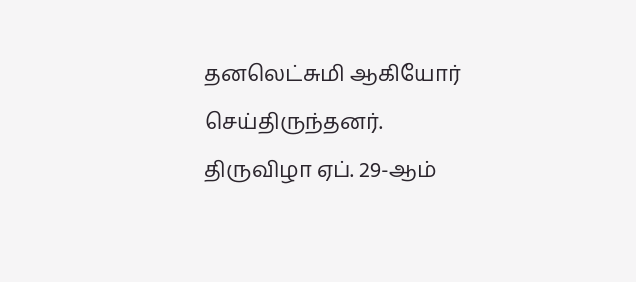தனலெட்சுமி ஆகியோர் செய்திருந்தனர். திருவிழா ஏப். 29-ஆம்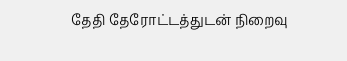தேதி தேரோட்டத்துடன் நிறைவு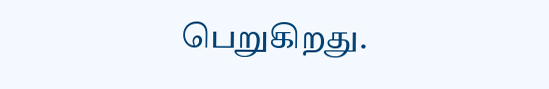பெறுகிறது.